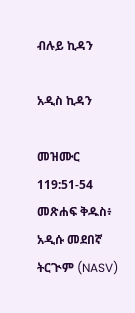ብሉይ ኪዳን

አዲስ ኪዳን

መዝሙር 119:51-54 መጽሐፍ ቅዱስ፥ አዲሱ መደበኛ ትርጒም (NASV)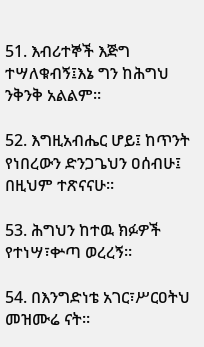51. እብሪተኞች እጅግ ተሣለቁብኝ፤እኔ ግን ከሕግህ ንቅንቅ አልልም።

52. እግዚአብሔር ሆይ፤ ከጥንት የነበረውን ድንጋጌህን ዐሰብሁ፤ በዚህም ተጽናናሁ።

53. ሕግህን ከተዉ ክፉዎች የተነሣ፣ቍጣ ወረረኝ።

54. በእንግድነቴ አገር፣ሥርዐትህ መዝሙሬ ናት።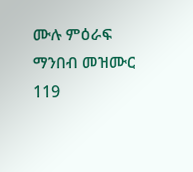ሙሉ ምዕራፍ ማንበብ መዝሙር 119